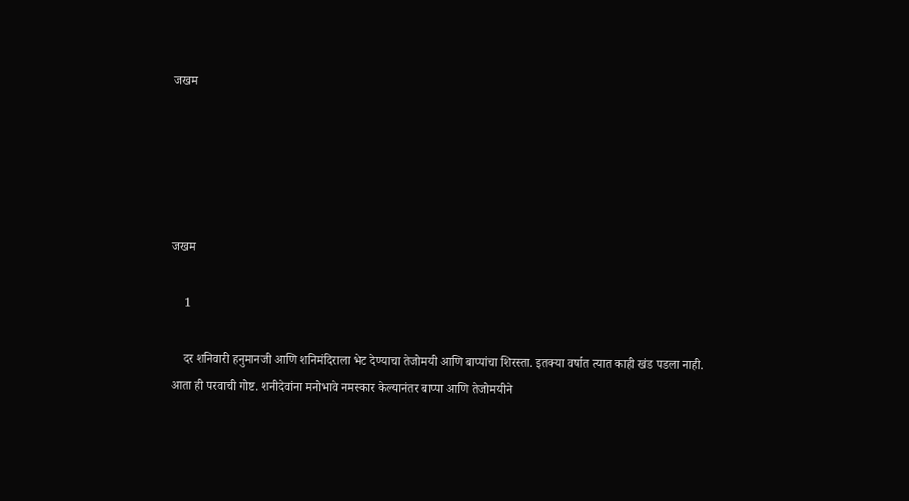जखम





जखम

    1

    दर शनिवारी हनुमानजी आणि शनिमंदिराला भेट देण्याचा तेजोमयी आणि बाप्पांचा शिरस्ता. इतक्या वर्षात त्यात काही खंड पडला नाही. आता ही परवाची गोष्ट. शनीदेवांना मनोभावे नमस्कार केल्यानंतर बाप्पा आणि तेजोमयीने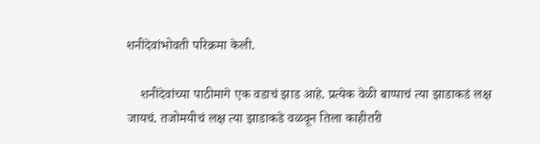शनीदेवांभोवती परिक्रमा केली.

    शनीदेवांच्या पाठीमागे एक वडाचं झाड आहे. प्रत्येक वेळी बाप्पाचं त्या झाडाकडं लक्ष जायचं. तजोमयीचं लक्ष त्या झाडाकडे वळवून तिला काहीतरी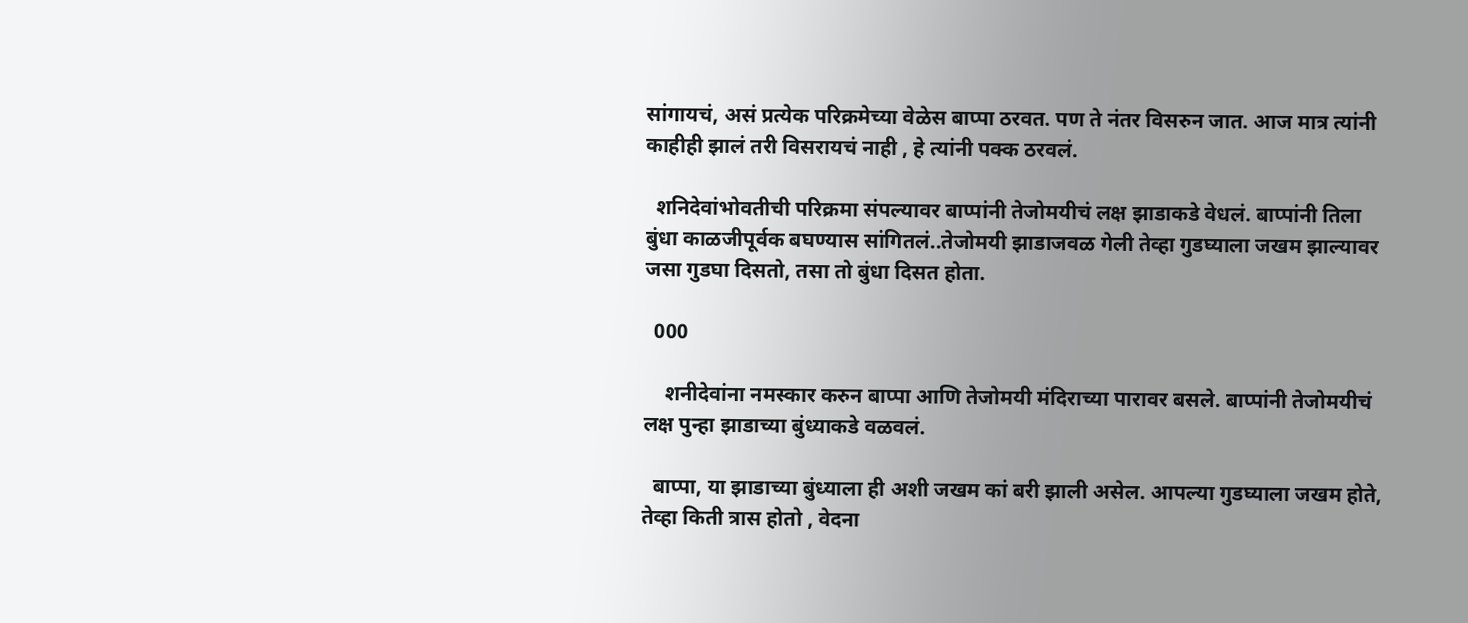सांगायचं, असं प्रत्येक परिक्रमेच्या वेळेस बाप्पा ठरवत. पण ते नंतर विसरुन जात. आज मात्र त्यांनी काहीही झालं तरी विसरायचं नाही , हे त्यांनी पक्क ठरवलं.

  शनिदेवांभोवतीची परिक्रमा संपल्यावर बाप्पांनी तेजोमयीचं लक्ष झाडाकडे वेधलं. बाप्पांनी तिला बुंधा काळजीपूर्वक बघण्यास सांगितलं..तेजोमयी झाडाजवळ गेली तेव्हा गुडघ्याला जखम झाल्यावर जसा गुडघा दिसतो, तसा तो बुंधा दिसत होता.

  000

    शनीदेवांना नमस्कार करुन बाप्पा आणि तेजोमयी मंदिराच्या पारावर बसले. बाप्पांनी तेजोमयीचं लक्ष पुन्हा झाडाच्या बुंध्याकडे वळवलं.

  बाप्पा, या झाडाच्या बुंध्याला ही अशी जखम कां बरी झाली असेल. आपल्या गुडघ्याला जखम होते, तेव्हा किती त्रास होतो , वेदना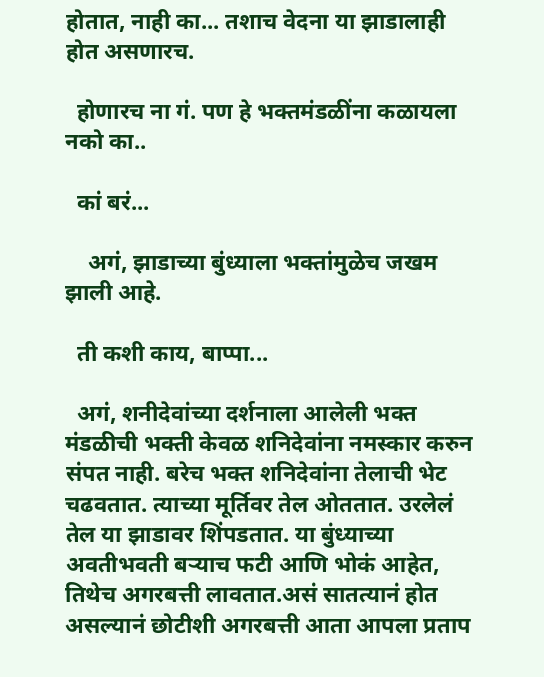होतात, नाही का... तशाच वेदना या झाडालाही होत असणारच.

  होणारच ना गं. पण हे भक्तमंडळींना कळायला नको का..

  कां बरं...

    अगं, झाडाच्या बुंध्याला भक्तांमुळेच जखम झाली आहे.

  ती कशी काय, बाप्पा...

  अगं, शनीदेवांच्या दर्शनाला आलेली भक्त मंडळीची भक्ती केवळ शनिदेवांना नमस्कार करुन संपत नाही. बरेच भक्त शनिदेवांना तेलाची भेट चढवतात. त्याच्या मूर्तिवर तेल ओततात. उरलेलं तेल या झाडावर शिंपडतात. या बुंध्याच्या अवतीभवती बऱ्याच फटी आणि भोकं आहेत, तिथेच अगरबत्ती लावतात.असं सातत्यानं होत असल्यानं छोटीशी अगरबत्ती आता आपला प्रताप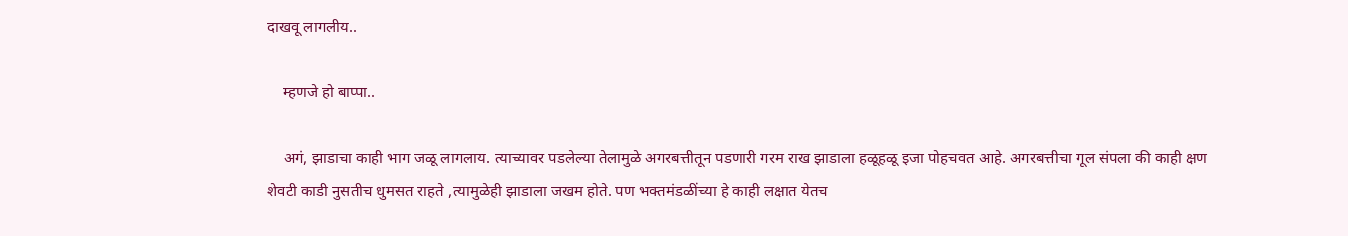दाखवू लागलीय..

    म्हणजे हो बाप्पा..

    अगं, झाडाचा काही भाग जळू लागलाय. त्याच्यावर पडलेल्या तेलामुळे अगरबत्तीतून पडणारी गरम राख झाडाला हळूहळू इजा पोहचवत आहे. अगरबत्तीचा गूल संपला की काही क्षण शेवटी काडी नुसतीच धुमसत राहते ,त्यामुळेही झाडाला जखम होते. पण भक्तमंडळींच्या हे काही लक्षात येतच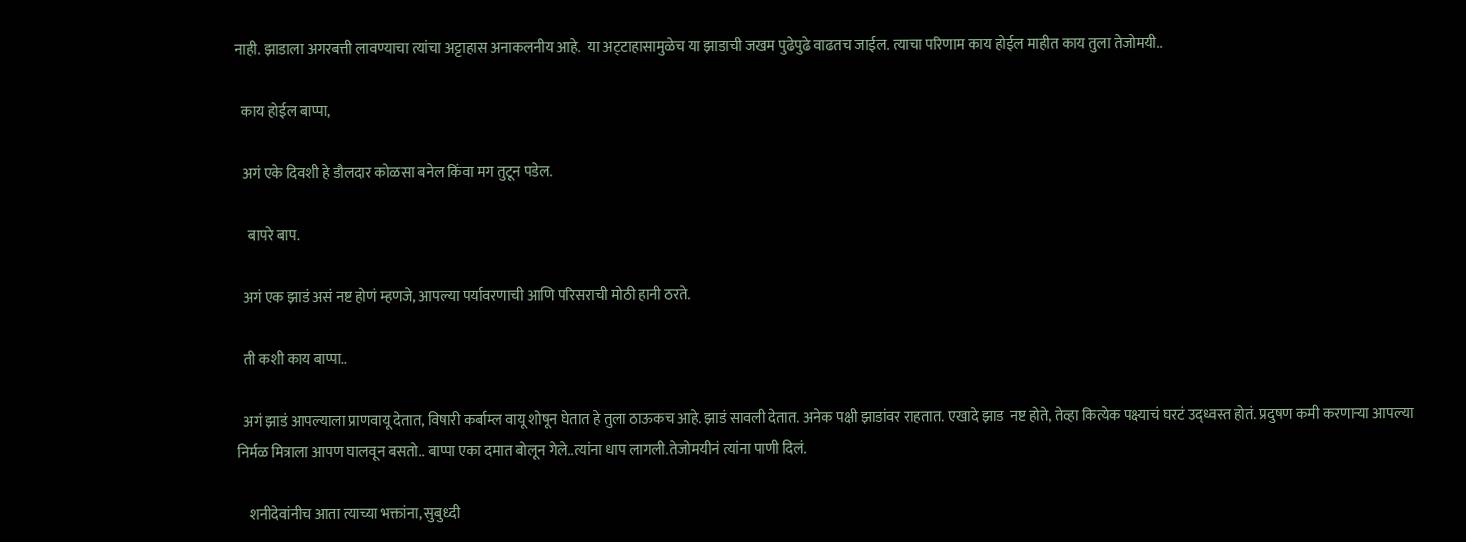नाही. झाडाला अगरबत्ती लावण्याचा त्यांचा अट्टाहास अनाकलनीय आहे.  या अट्‌टाहासामुळेच या झाडाची जखम पुढेपुढे वाढतच जाईल. त्याचा परिणाम काय होईल माहीत काय तुला तेजोमयी..

  काय होईल बाप्पा,

  अगं एके दिवशी हे डौलदार कोळसा बनेल किंवा मग तुटून पडेल.

    बापरे बाप.

  अगं एक झाडं असं नष्ट होणं म्हणजे, आपल्या पर्यावरणाची आणि परिसराची मोठी हानी ठरते.

  ती कशी काय बाप्पा..

  अगं झाडं आपल्याला प्राणवायू देतात, विषारी कर्बाम्ल वायू शोषून घेतात हे तुला ठाऊकच आहे. झाडं सावली देतात. अनेक पक्षी झाडांवर राहतात. एखादे झाड  नष्ट होते, तेव्हा कित्येक पक्ष्याचं घरटं उद्‌ध्वस्त होतं. प्रदुषण कमी करणाऱ्या आपल्या निर्मळ मित्राला आपण घालवून बसतो.. बाप्पा एका दमात बोलून गेले..त्यांना धाप लागली.तेजोमयीनं त्यांना पाणी दिलं.

    शनीदेवांनीच आता त्याच्या भक्तांना, सुबुध्दी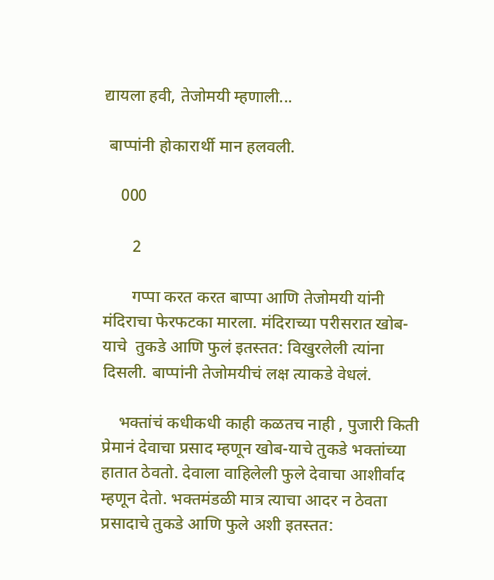द्यायला हवी, तेजोमयी म्हणाली...

 बाप्पांनी होकारार्थी मान हलवली.

    000

       2

       गप्पा करत करत बाप्पा आणि तेजोमयी यांनी मंदिराचा फेरफटका मारला. मंदिराच्या परीसरात खोब-याचे  तुकडे आणि फुलं इतस्तत: विखुरलेली त्यांना दिसली. बाप्पांनी तेजोमयीचं लक्ष त्याकडे वेधलं.

    भक्तांचं कधीकधी काही कळतच नाही , पुजारी किती प्रेमानं देवाचा प्रसाद म्हणून खोब-याचे तुकडे भक्तांच्या हातात ठेवतो. देवाला वाहिलेली फुले देवाचा आशीर्वाद म्हणून देतो. भक्तमंडळी मात्र त्याचा आदर न ठेवता प्रसादाचे तुकडे आणि फुले अशी इतस्तत: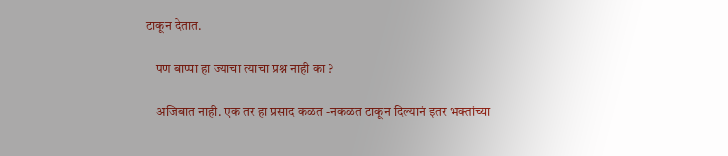टाकून देतात.

    पण बाप्पा हा ज्याचा त्याचा प्रश्न नाही का ?

    अजिबात नाही. एक तर हा प्रसाद कळत -नकळत टाकून दिल्यानं इतर भक्तांच्या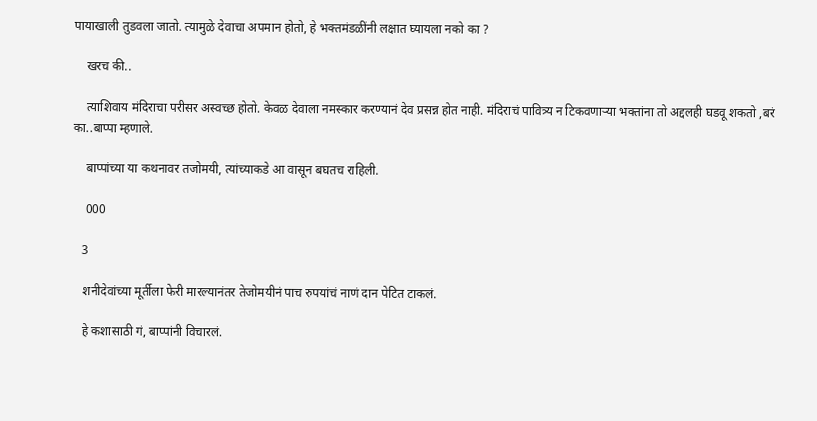पायाखाली तुडवला जातो. त्यामुळे देवाचा अपमान होतो, हे भक्तमंडळींनी लक्षात घ्यायला नको का ?

    खरच की..

    त्याशिवाय मंदिराचा परीसर अस्वच्छ होतो. केवळ देवाला नमस्कार करण्यानं देव प्रसन्न होत नाही. मंदिराचं पावित्र्य न टिकवणाऱ्या भक्तांना तो अद्दलही घडवू शकतो ,बरं का..बाप्पा म्हणाले.

    बाप्पांच्या या कथनावर तजोमयी, त्यांच्याकडे आ वासून बघतच राहिली.

    000

   3

   शनीदेवांच्या मूर्तीला फेरी मारल्यानंतर तेजोमयीनं पाच रुपयांचं नाणं दान पेटित टाकलं.

   हे कशासाठी गं, बाप्पांनी विचारलं.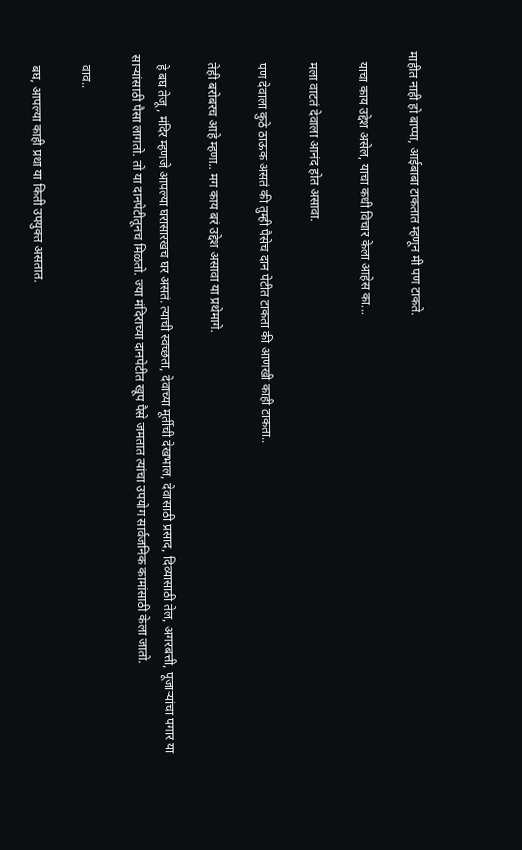माहीत नाही हो बाप्पा, आईबाबा टाकतात म्हणून मी पण टाकते.

   याचा काय उद्देश असेल, याचा कधी विचार केला आहेस का...

   मला वाटतं देवाला आनंद होत असावा.

   पण देवाला कुठे ठाऊक असतं की तुम्ही पैसेच दान पेटीत टाकता की आणखी काही टाकता..

   तेही बरोबरच आहे म्हणा.. मग काय बरं उद्देश असावा या प्रथेमागे.

   हे बघ तेजू, मंदिर म्हणजे आपल्या घरासारखच घर असतं. त्याची स्वच्छता, देवाच्या मूर्तीची देखभाल, देवासाठी प्रसाद, दिव्यासाठी तेल, अगरबत्ती, पूजाऱ्यांचा पगार या साऱ्यांसाठी पैसा लागतो. तो या दानपेटीतूनच मिळतो. ज्या मंदिराच्या दानपेटीत खूप पैसे जमतात त्यांचा उपयोग सार्वजनिक कामांसाठी केला जातो.

   वाव..

   बघ, आपल्या काही प्रथा या किती उपयुक्त असतात.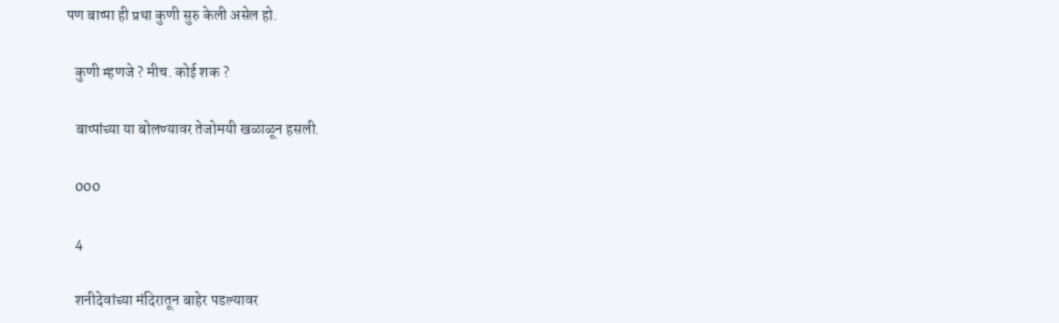पण बाप्पा ही प्रथा कुणी सुरु केली असेल हो.

   कुणी म्हणजे ? मीच. कोई शक ?

   बाप्पांच्या या बोलण्यावर तेजोमयी खळाळून हसली.

   000

   4

   शनीदेवांच्या मंदिरातून बाहेर पडल्यावर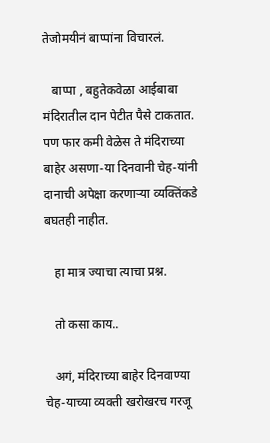तेजोमयीनं बाप्पांना विचारलं.

   बाप्पा , बहुतेकवेळा आईबाबा मंदिरातील दान पेटीत पैसे टाकतात. पण फार कमी वेळेस ते मंदिराच्या बाहेर असणा-या दिनवानी चेह-यांनी दानाची अपेक्षा करणाऱ्या व्यक्तिंकडे बघतही नाहीत.

   हा मात्र ज्याचा त्याचा प्रश्न.

   तो कसा काय..

   अगं, मंदिराच्या बाहेर दिनवाण्या चेह-याच्या व्यक्ती खरोखरच गरजू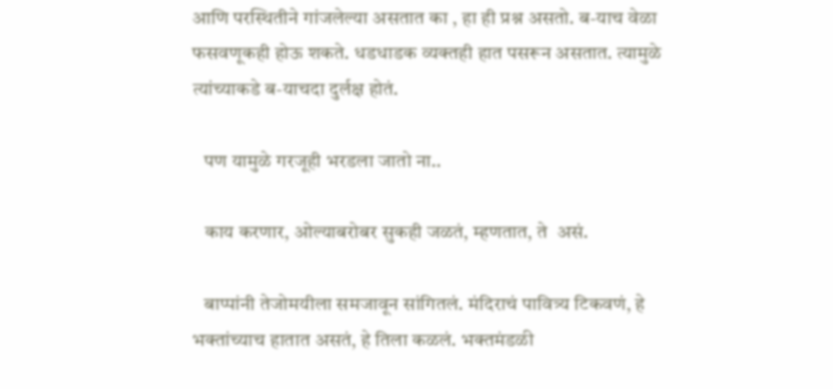आणि परस्थितीने गांजलेल्या असतात का , हा ही प्रश्न असतो. ब-याच वेळा फसवणूकही होऊ शकते. धडधाडक व्यक्तही हात पसरून असतात. त्यामुळे त्यांच्याकडे ब-याचदा दुर्लक्ष होतं.

   पण यामुळे गरजूही भरडला जातो ना..

   काय करणार, ओल्याबरोबर सुकही जळतं, म्हणतात, ते  असं.

   बाप्पांनी तेजोमयीला समजावून सांगितलं. मंदिराचं पावित्र्य टिकवणं, हे भक्तांच्याच हातात असतं, हे तिला कळलं. भक्तमंडळी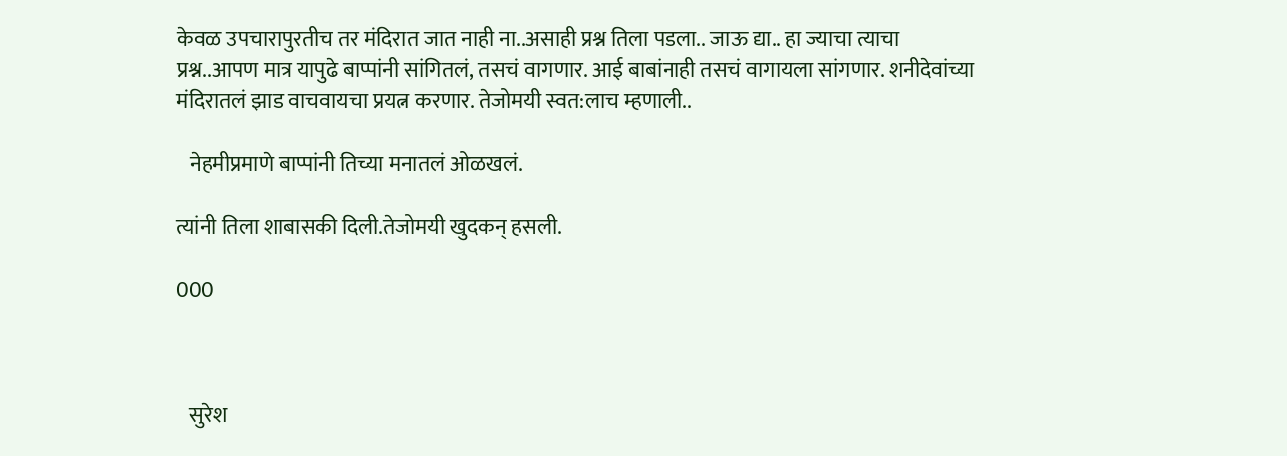केवळ उपचारापुरतीच तर मंदिरात जात नाही ना..असाही प्रश्न तिला पडला.. जाऊ द्या.. हा ज्याचा त्याचा प्रश्न..आपण मात्र यापुढे बाप्पांनी सांगितलं, तसचं वागणार. आई बाबांनाही तसचं वागायला सांगणार. शनीदेवांच्या मंदिरातलं झाड वाचवायचा प्रयत्न करणार. तेजोमयी स्वत:लाच म्हणाली..

   नेहमीप्रमाणे बाप्पांनी तिच्या मनातलं ओळखलं.

त्यांनी तिला शाबासकी दिली.तेजोमयी खुदकन् हसली.

000



   सुरेश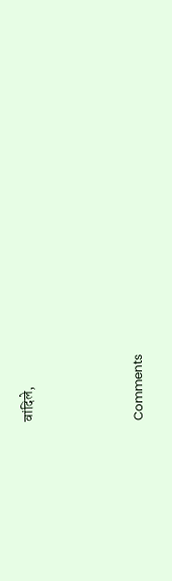वांदिले,



Comments